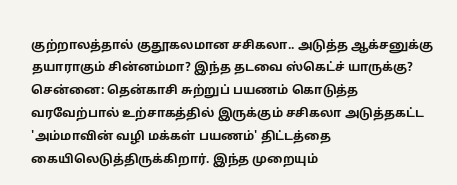குற்றாலத்தால் குதூகலமான சசிகலா.. அடுத்த ஆக்சனுக்கு தயாராகும் சின்னம்மா? இந்த தடவை ஸ்கெட்ச் யாருக்கு?
சென்னை: தென்காசி சுற்றுப் பயணம் கொடுத்த வரவேற்பால் உற்சாகத்தில் இருக்கும் சசிகலா அடுத்தகட்ட 'அம்மாவின் வழி மக்கள் பயணம்' திட்டத்தை கையிலெடுத்திருக்கிறார். இந்த முறையும்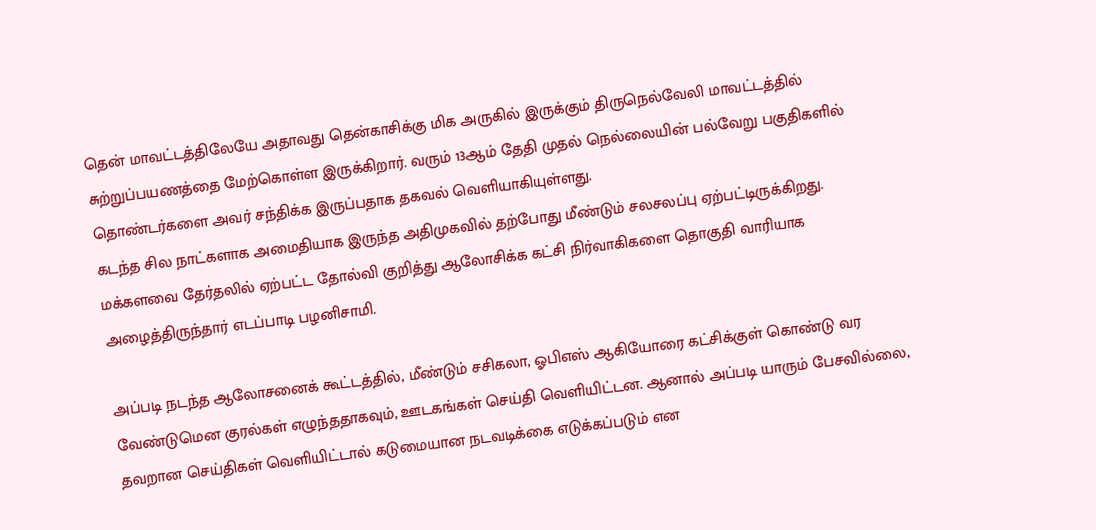தென் மாவட்டத்திலேயே அதாவது தென்காசிக்கு மிக அருகில் இருக்கும் திருநெல்வேலி மாவட்டத்தில் சுற்றுப்பயணத்தை மேற்கொள்ள இருக்கிறார். வரும் 13ஆம் தேதி முதல் நெல்லையின் பல்வேறு பகுதிகளில் தொண்டர்களை அவர் சந்திக்க இருப்பதாக தகவல் வெளியாகியுள்ளது.
கடந்த சில நாட்களாக அமைதியாக இருந்த அதிமுகவில் தற்போது மீண்டும் சலசலப்பு ஏற்பட்டிருக்கிறது. மக்களவை தேர்தலில் ஏற்பட்ட தோல்வி குறித்து ஆலோசிக்க கட்சி நிர்வாகிகளை தொகுதி வாரியாக அழைத்திருந்தார் எடப்பாடி பழனிசாமி.

அப்படி நடந்த ஆலோசனைக் கூட்டத்தில், மீண்டும் சசிகலா, ஓபிஎஸ் ஆகியோரை கட்சிக்குள் கொண்டு வர வேண்டுமென குரல்கள் எழுந்ததாகவும், ஊடகங்கள் செய்தி வெளியிட்டன. ஆனால் அப்படி யாரும் பேசவில்லை, தவறான செய்திகள் வெளியிட்டால் கடுமையான நடவடிக்கை எடுக்கப்படும் என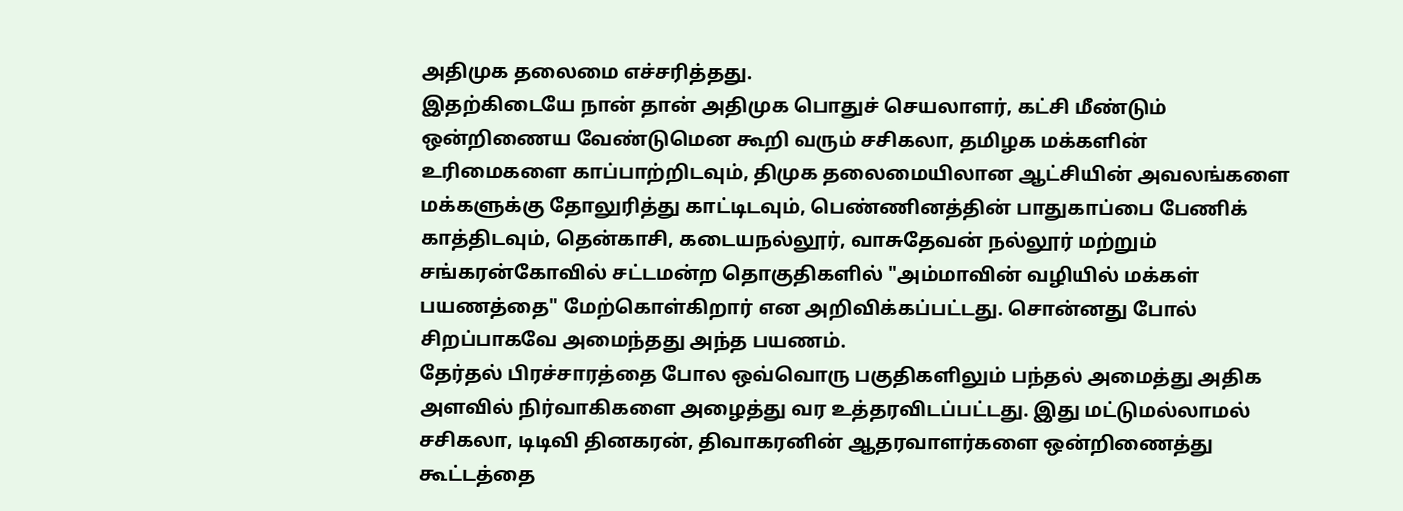அதிமுக தலைமை எச்சரித்தது.
இதற்கிடையே நான் தான் அதிமுக பொதுச் செயலாளர், கட்சி மீண்டும் ஒன்றிணைய வேண்டுமென கூறி வரும் சசிகலா, தமிழக மக்களின் உரிமைகளை காப்பாற்றிடவும், திமுக தலைமையிலான ஆட்சியின் அவலங்களை மக்களுக்கு தோலுரித்து காட்டிடவும், பெண்ணினத்தின் பாதுகாப்பை பேணிக் காத்திடவும், தென்காசி, கடையநல்லூர், வாசுதேவன் நல்லூர் மற்றும் சங்கரன்கோவில் சட்டமன்ற தொகுதிகளில் "அம்மாவின் வழியில் மக்கள் பயணத்தை" மேற்கொள்கிறார் என அறிவிக்கப்பட்டது. சொன்னது போல் சிறப்பாகவே அமைந்தது அந்த பயணம்.
தேர்தல் பிரச்சாரத்தை போல ஒவ்வொரு பகுதிகளிலும் பந்தல் அமைத்து அதிக அளவில் நிர்வாகிகளை அழைத்து வர உத்தரவிடப்பட்டது. இது மட்டுமல்லாமல் சசிகலா, டிடிவி தினகரன், திவாகரனின் ஆதரவாளர்களை ஒன்றிணைத்து கூட்டத்தை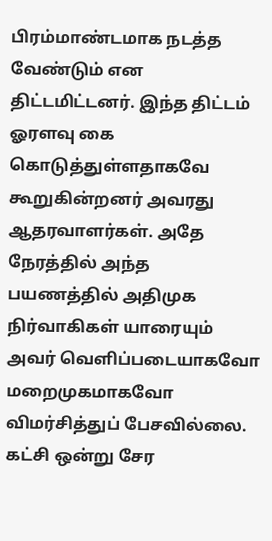பிரம்மாண்டமாக நடத்த வேண்டும் என திட்டமிட்டனர். இந்த திட்டம் ஓரளவு கை கொடுத்துள்ளதாகவே கூறுகின்றனர் அவரது ஆதரவாளர்கள். அதே நேரத்தில் அந்த பயணத்தில் அதிமுக நிர்வாகிகள் யாரையும் அவர் வெளிப்படையாகவோ மறைமுகமாகவோ விமர்சித்துப் பேசவில்லை.
கட்சி ஒன்று சேர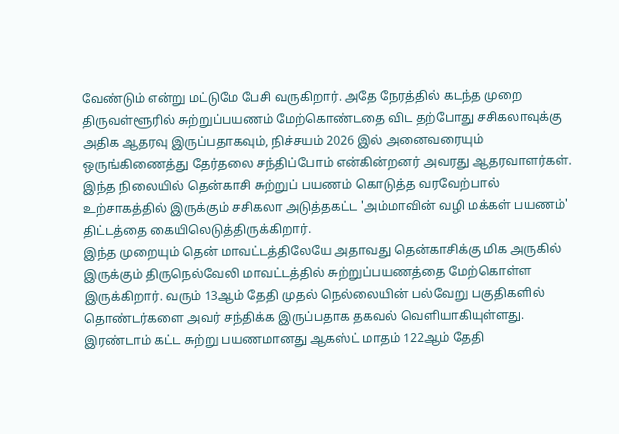வேண்டும் என்று மட்டுமே பேசி வருகிறார். அதே நேரத்தில் கடந்த முறை திருவள்ளூரில் சுற்றுப்பயணம் மேற்கொண்டதை விட தற்போது சசிகலாவுக்கு அதிக ஆதரவு இருப்பதாகவும், நிச்சயம் 2026 இல் அனைவரையும் ஒருங்கிணைத்து தேர்தலை சந்திப்போம் என்கின்றனர் அவரது ஆதரவாளர்கள். இந்த நிலையில் தென்காசி சுற்றுப் பயணம் கொடுத்த வரவேற்பால் உற்சாகத்தில் இருக்கும் சசிகலா அடுத்தகட்ட 'அம்மாவின் வழி மக்கள் பயணம்' திட்டத்தை கையிலெடுத்திருக்கிறார்.
இந்த முறையும் தென் மாவட்டத்திலேயே அதாவது தென்காசிக்கு மிக அருகில் இருக்கும் திருநெல்வேலி மாவட்டத்தில் சுற்றுப்பயணத்தை மேற்கொள்ள இருக்கிறார். வரும் 13ஆம் தேதி முதல் நெல்லையின் பல்வேறு பகுதிகளில் தொண்டர்களை அவர் சந்திக்க இருப்பதாக தகவல் வெளியாகியுள்ளது.
இரண்டாம் கட்ட சுற்று பயணமானது ஆகஸ்ட் மாதம் 122ஆம் தேதி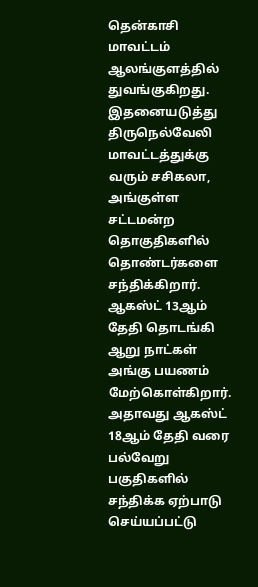தென்காசி மாவட்டம் ஆலங்குளத்தில் துவங்குகிறது. இதனையடுத்து திருநெல்வேலி மாவட்டத்துக்கு வரும் சசிகலா, அங்குள்ள சட்டமன்ற தொகுதிகளில் தொண்டர்களை சந்திக்கிறார். ஆகஸ்ட் 13ஆம் தேதி தொடங்கி ஆறு நாட்கள் அங்கு பயணம் மேற்கொள்கிறார். அதாவது ஆகஸ்ட் 18ஆம் தேதி வரை பல்வேறு பகுதிகளில் சந்திக்க ஏற்பாடு செய்யப்பட்டு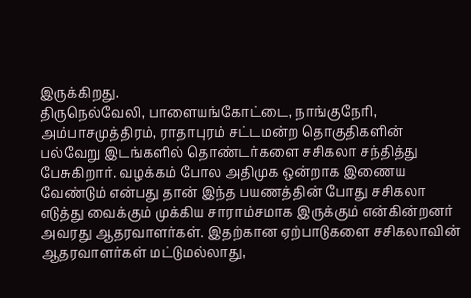இருக்கிறது.
திருநெல்வேலி, பாளையங்கோட்டை, நாங்குநேரி, அம்பாசமுத்திரம், ராதாபுரம் சட்டமன்ற தொகுதிகளின் பல்வேறு இடங்களில் தொண்டர்களை சசிகலா சந்தித்து பேசுகிறார். வழக்கம் போல அதிமுக ஒன்றாக இணைய வேண்டும் என்பது தான் இந்த பயணத்தின் போது சசிகலா எடுத்து வைக்கும் முக்கிய சாராம்சமாக இருக்கும் என்கின்றனர் அவரது ஆதரவாளர்கள். இதற்கான ஏற்பாடுகளை சசிகலாவின் ஆதரவாளர்கள் மட்டுமல்லாது,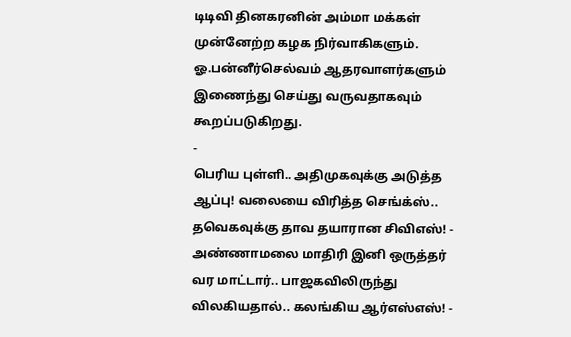டிடிவி தினகரனின் அம்மா மக்கள் முன்னேற்ற கழக நிர்வாகிகளும். ஓ.பன்னீர்செல்வம் ஆதரவாளர்களும் இணைந்து செய்து வருவதாகவும் கூறப்படுகிறது.
-
பெரிய புள்ளி.. அதிமுகவுக்கு அடுத்த ஆப்பு! வலையை விரித்த செங்க்ஸ்.. தவெகவுக்கு தாவ தயாரான சிவிஎஸ்! -
அண்ணாமலை மாதிரி இனி ஒருத்தர் வர மாட்டார்.. பாஜகவிலிருந்து விலகியதால்.. கலங்கிய ஆர்எஸ்எஸ்! -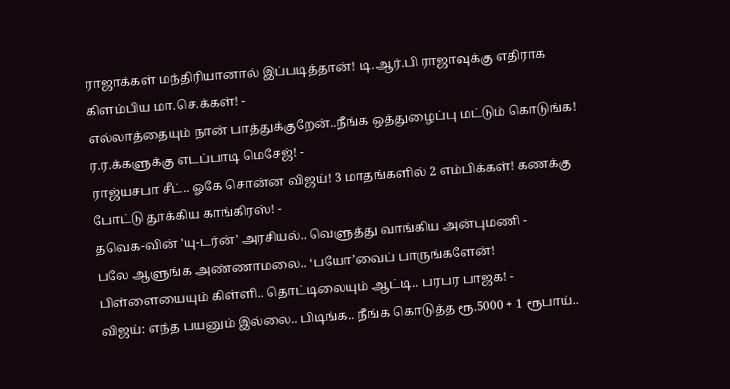ராஜாக்கள் மந்திரியானால் இப்படித்தான்! டி.ஆர்.பி ராஜாவுக்கு எதிராக கிளம்பிய மா.செ.க்கள்! -
எல்லாத்தையும் நான் பாத்துக்குறேன்..நீங்க ஒத்துழைப்பு மட்டும் கொடுங்க! ர.ர.க்களுக்கு எடப்பாடி மெசேஜ்! -
ராஜ்யசபா சீட்.. ஓகே சொன்ன விஜய்! 3 மாதங்களில் 2 எம்பிக்கள்! கணக்கு போட்டு தூக்கிய காங்கிரஸ்! -
தவெக-வின் 'யு-டர்ன்' அரசியல்.. வெளுத்து வாங்கிய அன்புமணி -
பலே ஆளுங்க அண்ணாமலை.. ‘பயோ’வைப் பாருங்களேன்! பிள்ளையையும் கிள்ளி.. தொட்டிலையும் ஆட்டி.. பரபர பாஜக! -
விஜய்: எந்த பயனும் இல்லை.. பிடிங்க.. நீங்க கொடுத்த ரூ.5000 + 1 ரூபாய்..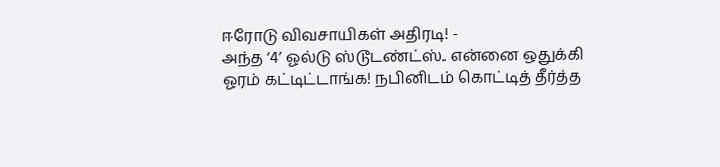ஈரோடு விவசாயிகள் அதிரடி! -
அந்த ‘4’ ஓல்டு ஸ்டூடண்ட்ஸ்.. என்னை ஒதுக்கி ஓரம் கட்டிட்டாங்க! நபினிடம் கொட்டித் தீர்த்த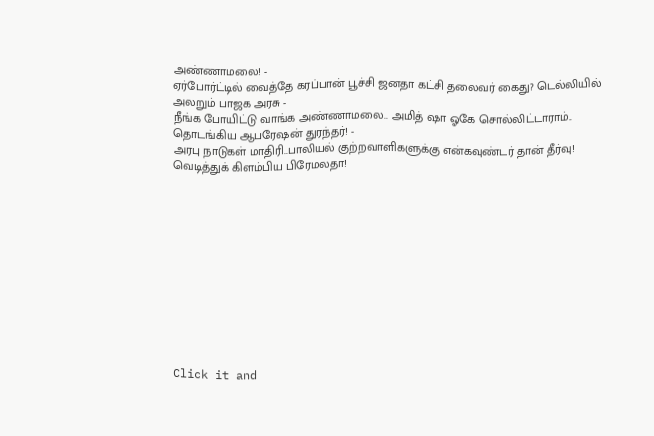அண்ணாமலை! -
ஏர்போர்ட்டில் வைத்தே கரப்பான் பூச்சி ஜனதா கட்சி தலைவர் கைது? டெல்லியில் அலறும் பாஜக அரசு -
நீங்க போயிட்டு வாங்க அண்ணாமலை.. அமித் ஷா ஓகே சொல்லிட்டாராம்.. தொடங்கிய ஆபரேஷன் துரந்தர்! -
அரபு நாடுகள் மாதிரி..பாலியல் குற்றவாளிகளுக்கு என்கவுண்டர் தான் தீர்வு! வெடித்துக் கிளம்பிய பிரேமலதா!












Click it and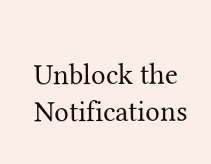Unblock the Notifications